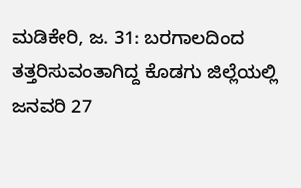ಮಡಿಕೇರಿ, ಜ. 31: ಬರಗಾಲದಿಂದ ತತ್ತರಿಸುವಂತಾಗಿದ್ದ ಕೊಡಗು ಜಿಲ್ಲೆಯಲ್ಲಿ ಜನವರಿ 27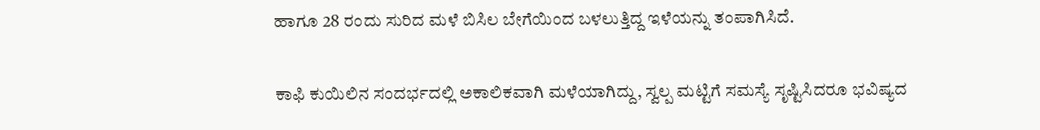ಹಾಗೂ 28 ರಂದು ಸುರಿದ ಮಳೆ ಬಿಸಿಲ ಬೇಗೆಯಿಂದ ಬಳಲುತ್ತಿದ್ದ ಇಳೆಯನ್ನು ತಂಪಾಗಿಸಿದೆ.

ಕಾಫಿ ಕುಯಿಲಿನ ಸಂದರ್ಭದಲ್ಲಿ ಅಕಾಲಿಕವಾಗಿ ಮಳೆಯಾಗಿದ್ದು, ಸ್ವಲ್ಪ ಮಟ್ಟಿಗೆ ಸಮಸ್ಯೆ ಸೃಷ್ಟಿಸಿದರೂ ಭವಿಷ್ಯದ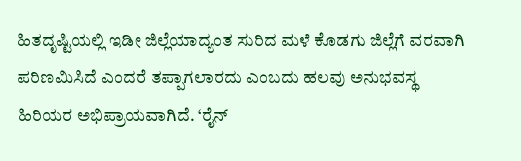ಹಿತದೃಷ್ಟಿಯಲ್ಲಿ ಇಡೀ ಜಿಲ್ಲೆಯಾದ್ಯಂತ ಸುರಿದ ಮಳೆ ಕೊಡಗು ಜಿಲ್ಲೆಗೆ ವರವಾಗಿ ಪರಿಣಮಿಸಿದೆ ಎಂದರೆ ತಪ್ಪಾಗಲಾರದು ಎಂಬದು ಹಲವು ಅನುಭವಸ್ಥ ಹಿರಿಯರ ಅಭಿಪ್ರಾಯವಾಗಿದೆ. ‘ರೈನ್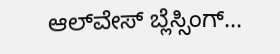ಆಲ್‍ವೇಸ್ ಬ್ಲೆಸ್ಸಿಂಗ್...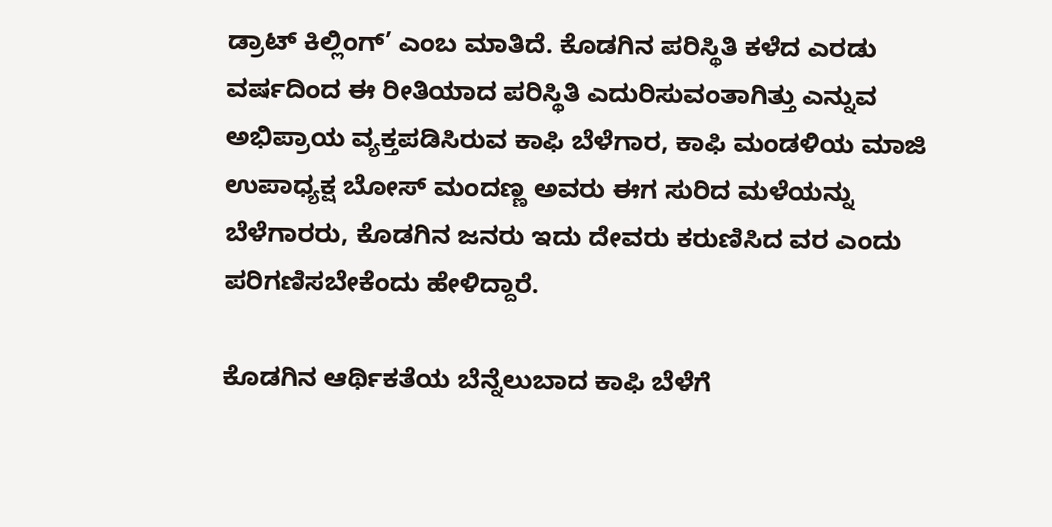ಡ್ರಾಟ್ ಕಿಲ್ಲಿಂಗ್’ ಎಂಬ ಮಾತಿದೆ. ಕೊಡಗಿನ ಪರಿಸ್ಥಿತಿ ಕಳೆದ ಎರಡು ವರ್ಷದಿಂದ ಈ ರೀತಿಯಾದ ಪರಿಸ್ಥಿತಿ ಎದುರಿಸುವಂತಾಗಿತ್ತು ಎನ್ನುವ ಅಭಿಪ್ರಾಯ ವ್ಯಕ್ತಪಡಿಸಿರುವ ಕಾಫಿ ಬೆಳೆಗಾರ, ಕಾಫಿ ಮಂಡಳಿಯ ಮಾಜಿ ಉಪಾಧ್ಯಕ್ಷ ಬೋಸ್ ಮಂದಣ್ಣ ಅವರು ಈಗ ಸುರಿದ ಮಳೆಯನ್ನು ಬೆಳೆಗಾರರು, ಕೊಡಗಿನ ಜನರು ಇದು ದೇವರು ಕರುಣಿಸಿದ ವರ ಎಂದು ಪರಿಗಣಿಸಬೇಕೆಂದು ಹೇಳಿದ್ದಾರೆ.

ಕೊಡಗಿನ ಆರ್ಥಿಕತೆಯ ಬೆನ್ನೆಲುಬಾದ ಕಾಫಿ ಬೆಳೆಗೆ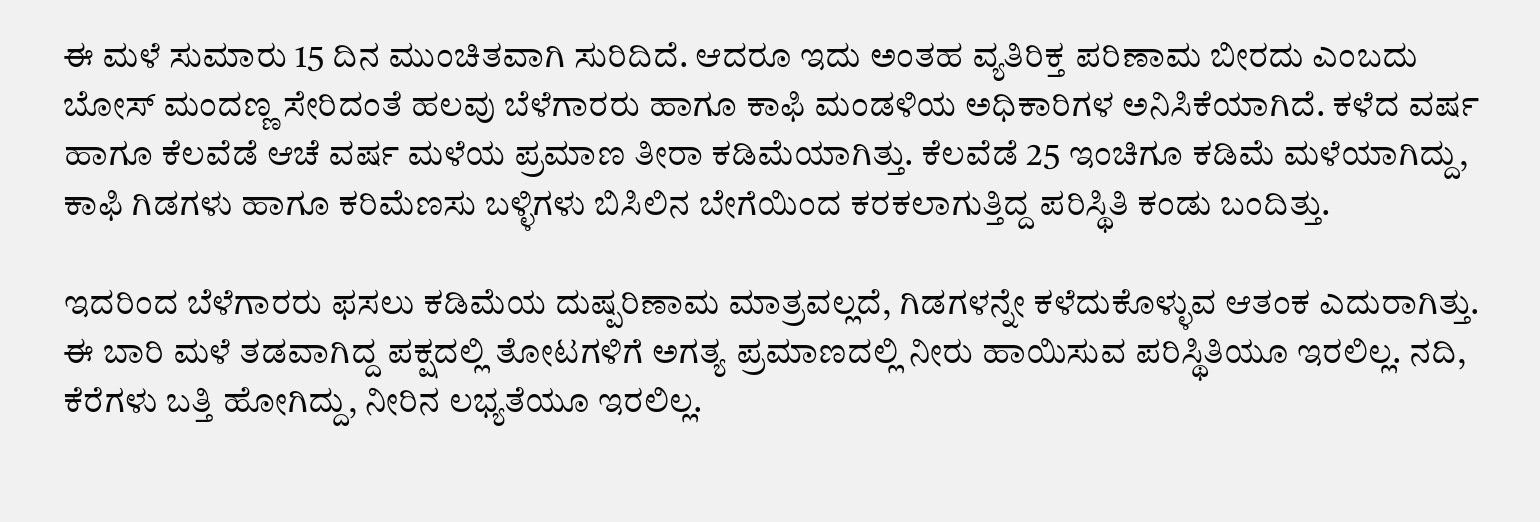ಈ ಮಳೆ ಸುಮಾರು 15 ದಿನ ಮುಂಚಿತವಾಗಿ ಸುರಿದಿದೆ. ಆದರೂ ಇದು ಅಂತಹ ವ್ಯತಿರಿಕ್ತ ಪರಿಣಾಮ ಬೀರದು ಎಂಬದು ಬೋಸ್ ಮಂದಣ್ಣ ಸೇರಿದಂತೆ ಹಲವು ಬೆಳೆಗಾರರು ಹಾಗೂ ಕಾಫಿ ಮಂಡಳಿಯ ಅಧಿಕಾರಿಗಳ ಅನಿಸಿಕೆಯಾಗಿದೆ. ಕಳೆದ ವರ್ಷ ಹಾಗೂ ಕೆಲವೆಡೆ ಆಚೆ ವರ್ಷ ಮಳೆಯ ಪ್ರಮಾಣ ತೀರಾ ಕಡಿಮೆಯಾಗಿತ್ತು. ಕೆಲವೆಡೆ 25 ಇಂಚಿಗೂ ಕಡಿಮೆ ಮಳೆಯಾಗಿದ್ದು, ಕಾಫಿ ಗಿಡಗಳು ಹಾಗೂ ಕರಿಮೆಣಸು ಬಳ್ಳಿಗಳು ಬಿಸಿಲಿನ ಬೇಗೆಯಿಂದ ಕರಕಲಾಗುತ್ತಿದ್ದ ಪರಿಸ್ಥಿತಿ ಕಂಡು ಬಂದಿತ್ತು.

ಇದರಿಂದ ಬೆಳೆಗಾರರು ಫಸಲು ಕಡಿಮೆಯ ದುಷ್ಪರಿಣಾಮ ಮಾತ್ರವಲ್ಲದೆ, ಗಿಡಗಳನ್ನೇ ಕಳೆದುಕೊಳ್ಳುವ ಆತಂಕ ಎದುರಾಗಿತ್ತು. ಈ ಬಾರಿ ಮಳೆ ತಡವಾಗಿದ್ದ ಪಕ್ಷದಲ್ಲಿ ತೋಟಗಳಿಗೆ ಅಗತ್ಯ ಪ್ರಮಾಣದಲ್ಲಿ ನೀರು ಹಾಯಿಸುವ ಪರಿಸ್ಥಿತಿಯೂ ಇರಲಿಲ್ಲ. ನದಿ, ಕೆರೆಗಳು ಬತ್ತಿ ಹೋಗಿದ್ದು, ನೀರಿನ ಲಭ್ಯತೆಯೂ ಇರಲಿಲ್ಲ.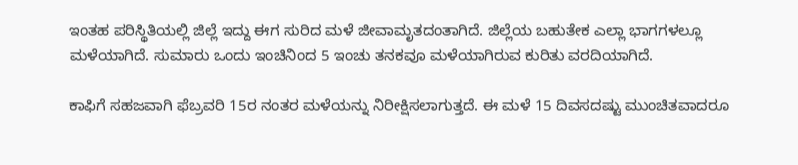ಇಂತಹ ಪರಿಸ್ಥಿತಿಯಲ್ಲಿ ಜಿಲ್ಲೆ ಇದ್ದು ಈಗ ಸುರಿದ ಮಳೆ ಜೀವಾಮೃತದಂತಾಗಿದೆ. ಜಿಲ್ಲೆಯ ಬಹುತೇಕ ಎಲ್ಲಾ ಭಾಗಗಳಲ್ಲೂ ಮಳೆಯಾಗಿದೆ. ಸುಮಾರು ಒಂದು ಇಂಚಿನಿಂದ 5 ಇಂಚು ತನಕವೂ ಮಳೆಯಾಗಿರುವ ಕುರಿತು ವರದಿಯಾಗಿದೆ.

ಕಾಫಿಗೆ ಸಹಜವಾಗಿ ಫೆಬ್ರವರಿ 15ರ ನಂತರ ಮಳೆಯನ್ನು ನಿರೀಕ್ಷಿಸಲಾಗುತ್ತದೆ. ಈ ಮಳೆ 15 ದಿವಸದಷ್ಟು ಮುಂಚಿತವಾದರೂ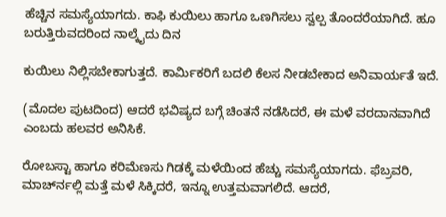ಹೆಚ್ಚಿನ ಸಮಸ್ಯೆಯಾಗದು. ಕಾಫಿ ಕುಯಿಲು ಹಾಗೂ ಒಣಗಿಸಲು ಸ್ವಲ್ಪ ತೊಂದರೆಯಾಗಿದೆ. ಹೂ ಬರುತ್ತಿರುವದರಿಂದ ನಾಲ್ಕೈದು ದಿನ

ಕುಯಿಲು ನಿಲ್ಲಿಸಬೇಕಾಗುತ್ತದೆ. ಕಾರ್ಮಿಕರಿಗೆ ಬದಲಿ ಕೆಲಸ ನೀಡಬೇಕಾದ ಅನಿವಾರ್ಯತೆ ಇದೆ.

(ಮೊದಲ ಪುಟದಿಂದ) ಆದರೆ ಭವಿಷ್ಯದ ಬಗ್ಗೆ ಚಿಂತನೆ ನಡೆಸಿದರೆ, ಈ ಮಳೆ ವರದಾನವಾಗಿದೆ ಎಂಬದು ಹಲವರ ಅನಿಸಿಕೆ.

ರೋಬಸ್ಟಾ ಹಾಗೂ ಕರಿಮೆಣಸು ಗಿಡಕ್ಕೆ ಮಳೆಯಿಂದ ಹೆಚ್ಚು ಸಮಸ್ಯೆಯಾಗದು. ಫೆಬ್ರವರಿ, ಮಾರ್ಚ್‍ನಲ್ಲಿ ಮತ್ತೆ ಮಳೆ ಸಿಕ್ಕಿದರೆ, ಇನ್ನೂ ಉತ್ತಮವಾಗಲಿದೆ. ಆದರೆ,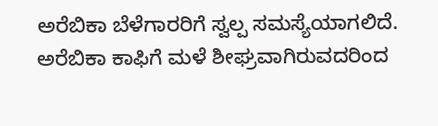ಅರೆಬಿಕಾ ಬೆಳೆಗಾರರಿಗೆ ಸ್ವಲ್ಪ ಸಮಸ್ಯೆಯಾಗಲಿದೆ. ಅರೆಬಿಕಾ ಕಾಫಿಗೆ ಮಳೆ ಶೀಘ್ರವಾಗಿರುವದರಿಂದ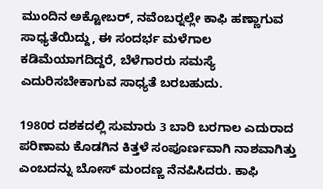ಮುಂದಿನ ಅಕ್ಟೋಬರ್, ನವೆಂಬರ್‍ನಲ್ಲೇ ಕಾಫಿ ಹಣ್ಣಾಗುವ ಸಾಧ್ಯತೆಯಿದ್ದು, ಈ ಸಂದರ್ಭ ಮಳೆಗಾಲ ಕಡಿಮೆಯಾಗದಿದ್ದರೆ, ಬೆಳೆಗಾರರು ಸಮಸ್ಯೆ ಎದುರಿಸಬೇಕಾಗುವ ಸಾಧ್ಯತೆ ಬರಬಹುದು.

1980ರ ದಶಕದಲ್ಲಿ ಸುಮಾರು 3 ಬಾರಿ ಬರಗಾಲ ಎದುರಾದ ಪರಿಣಾಮ ಕೊಡಗಿನ ಕಿತ್ತಳೆ ಸಂಪೂರ್ಣವಾಗಿ ನಾಶವಾಗಿತ್ತು ಎಂಬದನ್ನು ಬೋಸ್ ಮಂದಣ್ಣ ನೆನಪಿಸಿದರು. ಕಾಫಿ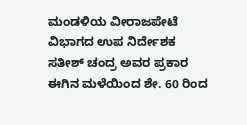ಮಂಡಳಿಯ ವೀರಾಜಪೇಟೆ ವಿಭಾಗದ ಉಪ ನಿರ್ದೇಶಕ ಸತೀಶ್ ಚಂದ್ರ ಅವರ ಪ್ರಕಾರ ಈಗಿನ ಮಳೆಯಿಂದ ಶೇ. 60 ರಿಂದ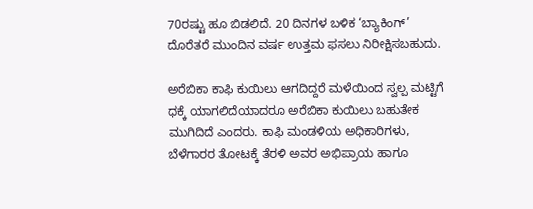70ರಷ್ಟು ಹೂ ಬಿಡಲಿದೆ. 20 ದಿನಗಳ ಬಳಿಕ ‘ಬ್ಯಾಕಿಂಗ್’ ದೊರೆತರೆ ಮುಂದಿನ ವರ್ಷ ಉತ್ತಮ ಫಸಲು ನಿರೀಕ್ಷಿಸಬಹುದು.

ಅರೆಬಿಕಾ ಕಾಫಿ ಕುಯಿಲು ಆಗದಿದ್ದರೆ ಮಳೆಯಿಂದ ಸ್ವಲ್ಪ ಮಟ್ಟಿಗೆ ಧಕ್ಕೆ ಯಾಗಲಿದೆಯಾದರೂ ಅರೆಬಿಕಾ ಕುಯಿಲು ಬಹುತೇಕ ಮುಗಿದಿದೆ ಎಂದರು. ಕಾಫಿ ಮಂಡಳಿಯ ಅಧಿಕಾರಿಗಳು, ಬೆಳೆಗಾರರ ತೋಟಕ್ಕೆ ತೆರಳಿ ಅವರ ಅಭಿಪ್ರಾಯ ಹಾಗೂ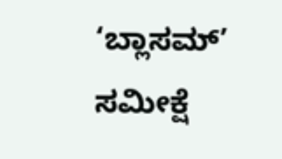‘ಬ್ಲಾಸಮ್’ ಸಮೀಕ್ಷೆ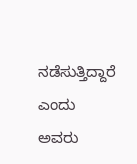ನಡೆಸುತ್ತಿದ್ದಾರೆ ಎಂದು ಅವರು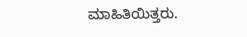ಮಾಹಿತಿಯಿತ್ತರು.